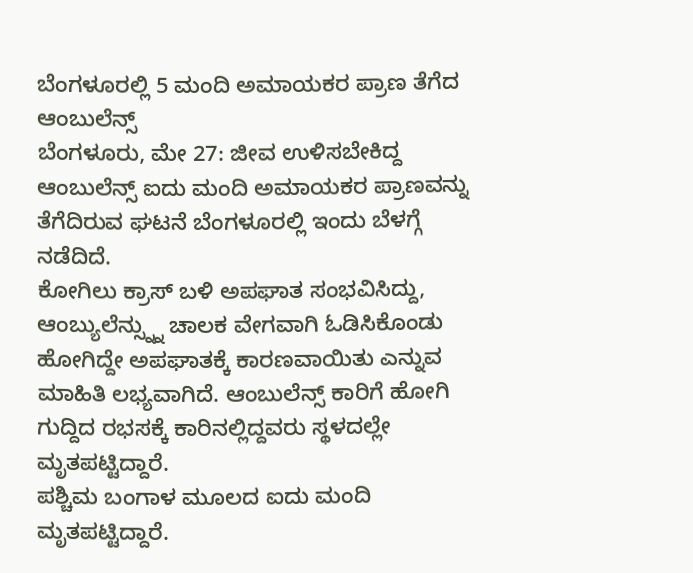ಬೆಂಗಳೂರಲ್ಲಿ 5 ಮಂದಿ ಅಮಾಯಕರ ಪ್ರಾಣ ತೆಗೆದ ಆಂಬುಲೆನ್ಸ್
ಬೆಂಗಳೂರು, ಮೇ 27: ಜೀವ ಉಳಿಸಬೇಕಿದ್ದ ಆಂಬುಲೆನ್ಸ್ ಐದು ಮಂದಿ ಅಮಾಯಕರ ಪ್ರಾಣವನ್ನು ತೆಗೆದಿರುವ ಘಟನೆ ಬೆಂಗಳೂರಲ್ಲಿ ಇಂದು ಬೆಳಗ್ಗೆ ನಡೆದಿದೆ.
ಕೋಗಿಲು ಕ್ರಾಸ್ ಬಳಿ ಅಪಘಾತ ಸಂಭವಿಸಿದ್ದು, ಆಂಬ್ಯುಲೆನ್ಸ್ನ್ನು ಚಾಲಕ ವೇಗವಾಗಿ ಓಡಿಸಿಕೊಂಡು ಹೋಗಿದ್ದೇ ಅಪಘಾತಕ್ಕೆ ಕಾರಣವಾಯಿತು ಎನ್ನುವ ಮಾಹಿತಿ ಲಭ್ಯವಾಗಿದೆ. ಆಂಬುಲೆನ್ಸ್ ಕಾರಿಗೆ ಹೋಗಿ ಗುದ್ದಿದ ರಭಸಕ್ಕೆ ಕಾರಿನಲ್ಲಿದ್ದವರು ಸ್ಥಳದಲ್ಲೇ ಮೃತಪಟ್ಟಿದ್ದಾರೆ.
ಪಶ್ಚಿಮ ಬಂಗಾಳ ಮೂಲದ ಐದು ಮಂದಿ ಮೃತಪಟ್ಟಿದ್ದಾರೆ.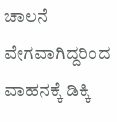ಚಾಲನೆ ವೇಗವಾಗಿದ್ದರಿಂದ ವಾಹನಕ್ಕೆ ಡಿಕ್ಕಿ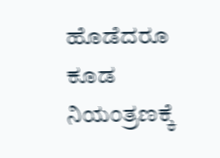ಹೊಡೆದರೂ ಕೂಡ ನಿಯಂತ್ರಣಕ್ಕೆ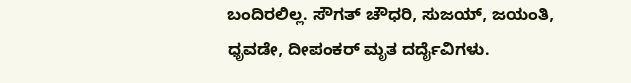ಬಂದಿರಲಿಲ್ಲ. ಸೌಗತ್ ಚೌಧರಿ, ಸುಜಯ್, ಜಯಂತಿ, ಧೃವಡೇ, ದೀಪಂಕರ್ ಮೃತ ದರ್ದೈವಿಗಳು.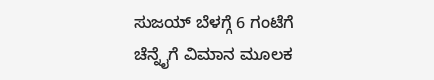ಸುಜಯ್ ಬೆಳಗ್ಗೆ 6 ಗಂಟೆಗೆ ಚೆನ್ನೈಗೆ ವಿಮಾನ ಮೂಲಕ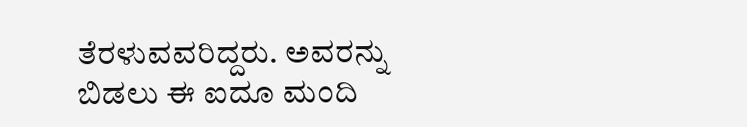ತೆರಳುವವರಿದ್ದರು. ಅವರನ್ನು ಬಿಡಲು ಈ ಐದೂ ಮಂದಿ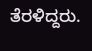ತೆರಳಿದ್ದರು.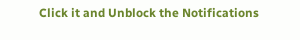Click it and Unblock the Notifications